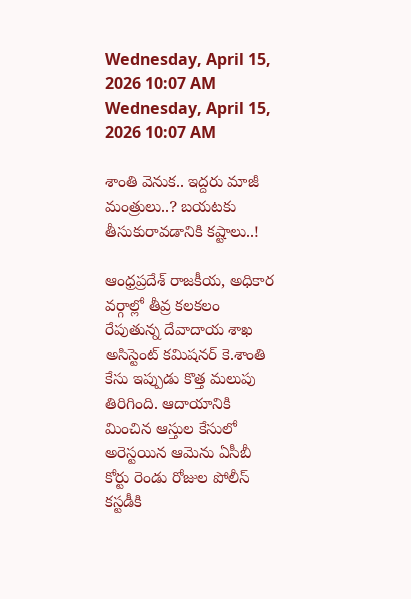Wednesday, April 15, 2026 10:07 AM
Wednesday, April 15, 2026 10:07 AM

శాంతి వెనుక.. ఇద్దరు మాజీ మంత్రులు..? బయటకు తీసుకురావడానికి కష్టాలు..!

ఆంధ్రప్రదేశ్ రాజకీయ, అధికార వర్గాల్లో తీవ్ర కలకలం రేపుతున్న దేవాదాయ శాఖ అసిస్టెంట్ కమిషనర్ కె.శాంతి కేసు ఇప్పుడు కొత్త మలుపు తిరిగింది. ఆదాయానికి మించిన ఆస్తుల కేసులో అరెస్టయిన ఆమెను ఏసీబీ కోర్టు రెండు రోజుల పోలీస్ కస్టడీకి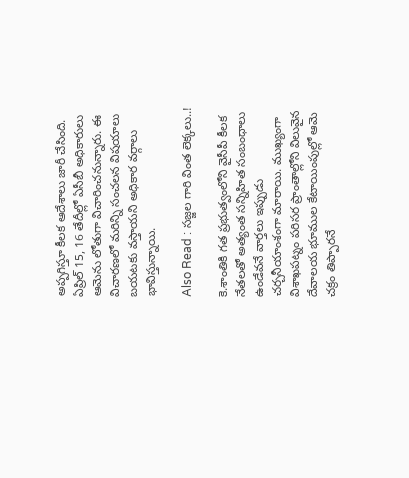అప్పగిస్తూ కీలక ఆదేశాలు జారీ చేసింది. ఏప్రిల్ 15, 16 తేదీల్లో ఏసీబీ అధికారులు ఆమెను లోతుగా విచారించనున్నారు. ఈ విచారణలో మరిన్ని సంచలన విషయాలు బయటకు వస్తాయని అధికార వర్గాలు భావిస్తున్నాయి.

Also Read : సజ్జల గారి వింత లెక్కలు..!

కె.శాంతికి గత ప్రభుత్వంలోని వైసీపీ కీలక నేతలతో అత్యంత సన్నిహిత సంబంధాలు ఉండేవనే వార్తలు ఇప్పుడు చర్చనీయాంశంగా మారాయి. ముఖ్యంగా విశాఖపట్నం పరిసర ప్రాంతాల్లోని విలువైన దేవాలయ భూముల కేటాయింపుల్లో ఆమె చక్రం తిప్పారనే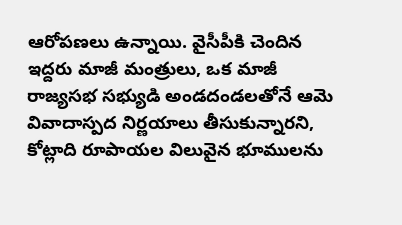ఆరోపణలు ఉన్నాయి. వైసీపీకి చెందిన ఇద్దరు మాజీ మంత్రులు, ఒక మాజీ రాజ్యసభ సభ్యుడి అండదండలతోనే ఆమె వివాదాస్పద నిర్ణయాలు తీసుకున్నారని, కోట్లాది రూపాయల విలువైన భూములను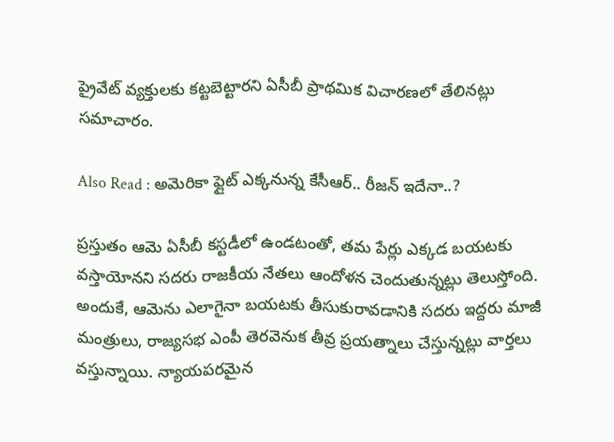ప్రైవేట్ వ్యక్తులకు కట్టబెట్టారని ఏసీబీ ప్రాథమిక విచారణలో తేలినట్లు సమాచారం.

Also Read : అమెరికా ఫ్లైట్ ఎక్కనున్న కేసీఆర్.. రీజన్ ఇదేనా..?

ప్రస్తుతం ఆమె ఏసీబీ కస్టడీలో ఉండటంతో, తమ పేర్లు ఎక్కడ బయటకు వస్తాయోనని సదరు రాజకీయ నేతలు ఆందోళన చెందుతున్నట్లు తెలుస్తోంది. అందుకే, ఆమెను ఎలాగైనా బయటకు తీసుకురావడానికి సదరు ఇద్దరు మాజీ మంత్రులు, రాజ్యసభ ఎంపీ తెరవెనుక తీవ్ర ప్రయత్నాలు చేస్తున్నట్లు వార్తలు వస్తున్నాయి. న్యాయపరమైన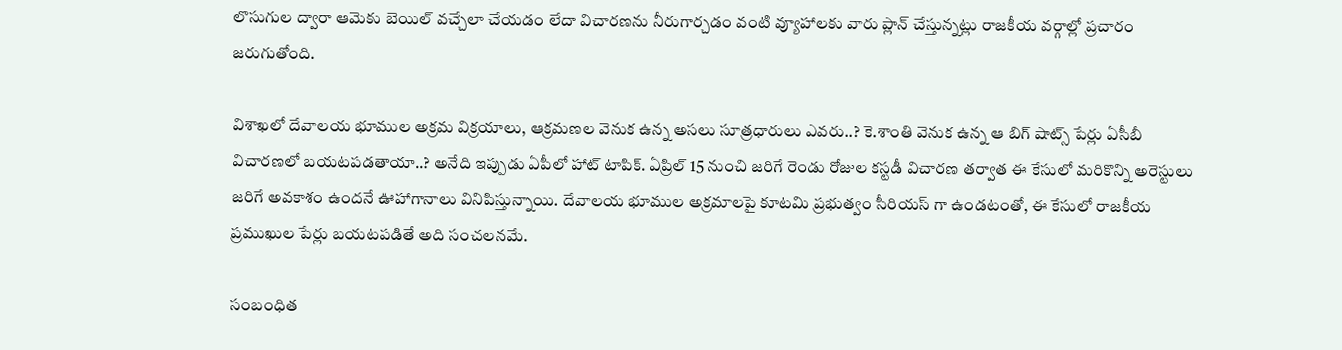లొసుగుల ద్వారా ఆమెకు బెయిల్ వచ్చేలా చేయడం లేదా విచారణను నీరుగార్చడం వంటి వ్యూహాలకు వారు ప్లాన్ చేస్తున్నట్లు రాజకీయ వర్గాల్లో ప్రచారం జరుగుతోంది.

విశాఖలో దేవాలయ భూముల అక్రమ విక్రయాలు, ఆక్రమణల వెనుక ఉన్న అసలు సూత్రధారులు ఎవరు..? కె.శాంతి వెనుక ఉన్న ఆ బిగ్ షాట్స్ పేర్లు ఏసీబీ విచారణలో బయటపడతాయా..? అనేది ఇప్పుడు ఏపీలో హాట్ టాపిక్. ఏప్రిల్ 15 నుంచి జరిగే రెండు రోజుల కస్టడీ విచారణ తర్వాత ఈ కేసులో మరికొన్ని అరెస్టులు జరిగే అవకాశం ఉందనే ఊహాగానాలు వినిపిస్తున్నాయి. దేవాలయ భూముల అక్రమాలపై కూటమి ప్రభుత్వం సీరియస్ గా ఉండటంతో, ఈ కేసులో రాజకీయ ప్రముఖుల పేర్లు బయటపడితే అది సంచలనమే.

సంబంధిత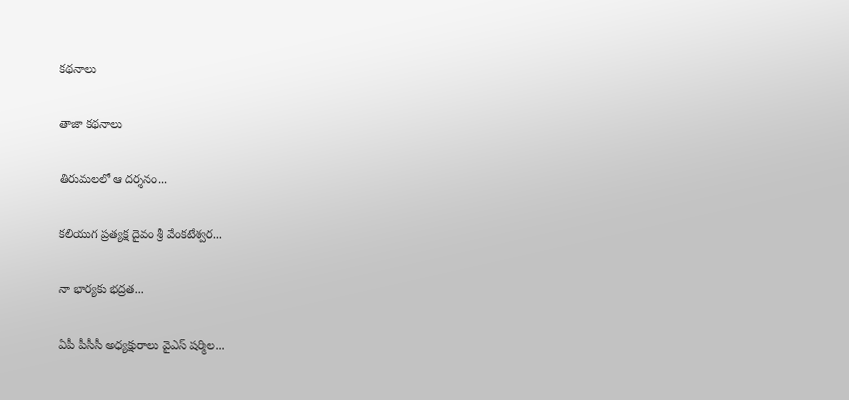కథనాలు

తాజా కథనాలు

తిరుమలలో ఆ దర్శనం...

కలియుగ ప్రత్యక్ష దైవం శ్రీ వేంకటేశ్వర...

నా భార్యకు భద్రత...

ఏపీ పీసీసీ అధ్యక్షురాలు వైఎస్ షర్మిల...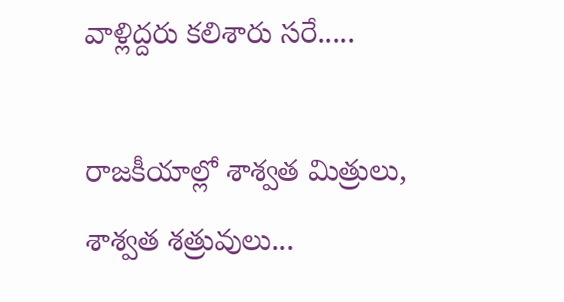వాళ్లిద్దరు కలిశారు సరే.....

రాజకీయాల్లో శాశ్వత మిత్రులు, శాశ్వత శత్రువులు...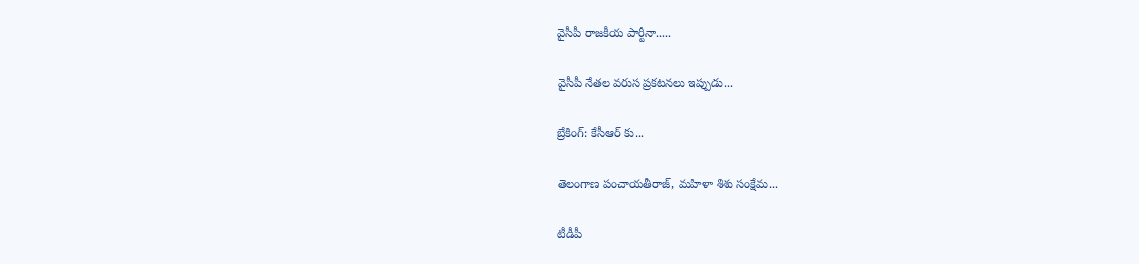వైసీపీ రాజకీయ పార్టీనా.....

వైసీపీ నేతల వరుస ప్రకటనలు ఇప్పుడు...

బ్రేకింగ్: కేసీఆర్ కు...

తెలంగాణ పంచాయతీరాజ్, మహిళా శిశు సంక్షేమ...

టీడీపీ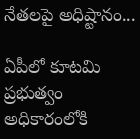నేతలపై అధిష్టానం...

ఏపీలో కూటమి ప్రభుత్వం అధికారంలోకి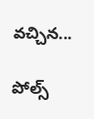వచ్చిన...

పోల్స్